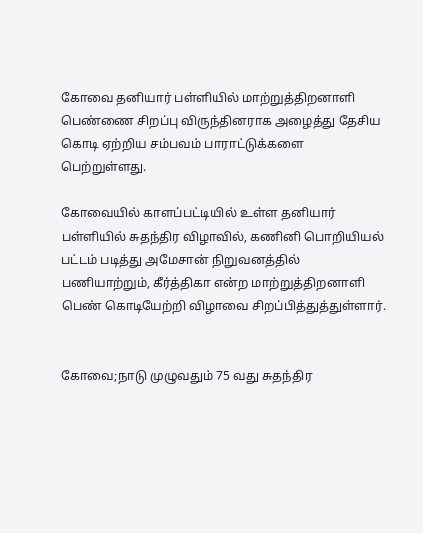கோவை தனியார் பள்ளியில் மாற்றுத்திறனாளி பெண்ணை சிறப்பு விருந்தினராக அழைத்து தேசிய கொடி ஏற்றிய சம்பவம் பாராட்டுக்களை பெற்றுள்ளது.

கோவையில் காளப்பட்டியில் உள்ள தனியார் பள்ளியில் சுதந்திர விழாவில், கணினி பொறியியல் பட்டம் படித்து அமேசான் நிறுவனத்தில் பணியாற்றும், கீர்த்திகா என்ற மாற்றுத்திறனாளி பெண் கொடியேற்றி விழாவை சிறப்பித்துத்துள்ளார்.


கோவை;நாடு முழுவதும் 75 வது சுதந்திர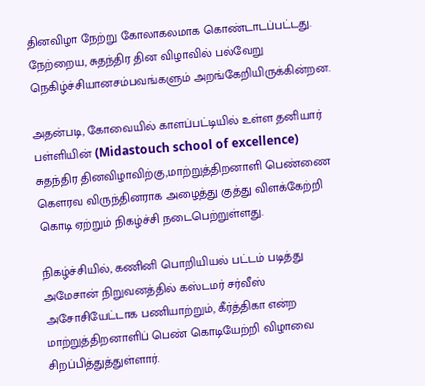தினவிழா நேற்று கோலாகலமாக கொண்டாடப்பட்டது. நேற்றைய, சுதந்திர தின விழாவில் பல்வேறு நெகிழ்ச்சியானசம்பவங்களும் அறங்கேறியிருக்கின்றன.

அதன்படி, கோவையில் காளப்பட்டியில் உள்ள தனியார் பள்ளியின் (Midastouch school of excellence) சுதந்திர தினவிழாவிற்கு,மாற்றுத்திறனாளி பெண்ணை கெளரவ விருந்தினராக அழைத்து குத்து விளக்கேற்றி கொடி ஏற்றும் நிகழ்ச்சி நடைபெற்றுள்ளது.

நிகழ்ச்சியில், கணினி பொறியியல் பட்டம் படித்து அமேசான் நிறுவனத்தில் கஸ்டமர் சர்வீஸ் அசோசியேட்டாக பணியாற்றும், கீர்த்திகா என்ற மாற்றுத்திறனாளிப் பெண் கொடியேற்றி விழாவை சிறப்பித்துத்துள்ளார்.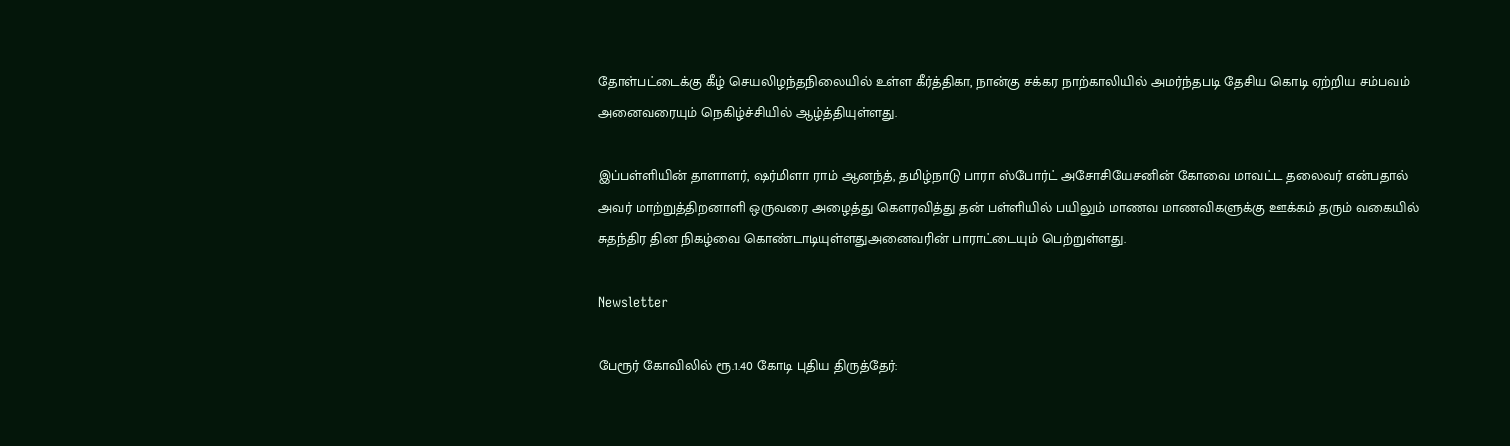தோள்பட்டைக்கு கீழ் செயலிழந்தநிலையில் உள்ள கீர்த்திகா, நான்கு சக்கர நாற்காலியில் அமர்ந்தபடி தேசிய கொடி ஏற்றிய சம்பவம் அனைவரையும் நெகிழ்ச்சியில் ஆழ்த்தியுள்ளது.

இப்பள்ளியின் தாளாளர், ஷர்மிளா ராம் ஆனந்த், தமிழ்நாடு பாரா ஸ்போர்ட் அசோசியேசனின் கோவை மாவட்ட தலைவர் என்பதால் அவர் மாற்றுத்திறனாளி ஒருவரை அழைத்து கெளரவித்து தன் பள்ளியில் பயிலும் மாணவ மாணவிகளுக்கு ஊக்கம் தரும் வகையில் சுதந்திர தின நிகழ்வை கொண்டாடியுள்ளதுஅனைவரின் பாராட்டையும் பெற்றுள்ளது.

Newsletter

பேரூர் கோவிலில் ரூ.1.40 கோடி புதிய திருத்தேர்: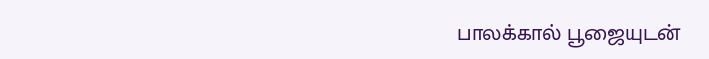பாலக்கால் பூஜையுடன்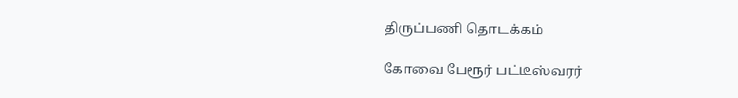திருப்பணி தொடக்கம்

கோவை பேரூர் பட்டீஸ்வரர்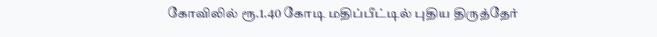கோவிலில் ரூ.1.40 கோடி மதிப்பீட்டில் புதிய திருத்தேர்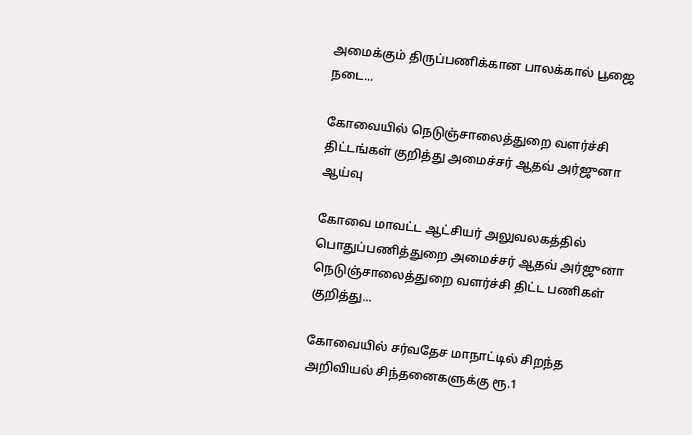அமைக்கும் திருப்பணிக்கான பாலக்கால் பூஜை நடை...

கோவையில் நெடுஞ்சாலைத்துறை வளர்ச்சி திட்டங்கள் குறித்து அமைச்சர் ஆதவ் அர்ஜுனா ஆய்வு

கோவை மாவட்ட ஆட்சியர் அலுவலகத்தில் பொதுப்பணித்துறை அமைச்சர் ஆதவ் அர்ஜுனா நெடுஞ்சாலைத்துறை வளர்ச்சி திட்ட பணிகள் குறித்து...

கோவையில் சர்வதேச மாநாட்டில் சிறந்த அறிவியல் சிந்தனைகளுக்கு ரூ.1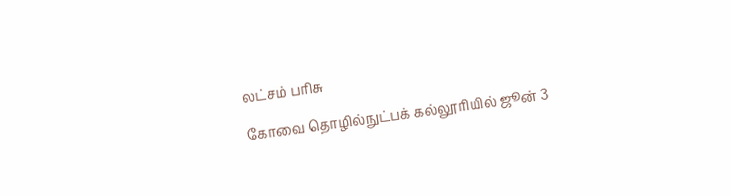லட்சம் பரிசு

கோவை தொழில்நுட்பக் கல்லூரியில் ஜூன் 3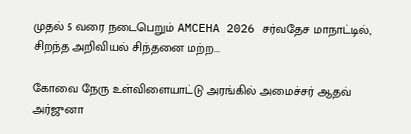முதல் 5 வரை நடைபெறும் AMCEHA 2026 சர்வதேச மாநாட்டில், சிறந்த அறிவியல் சிந்தனை மற்ற...

கோவை நேரு உள்விளையாட்டு அரங்கில் அமைச்சர் ஆதவ் அர்ஜுனா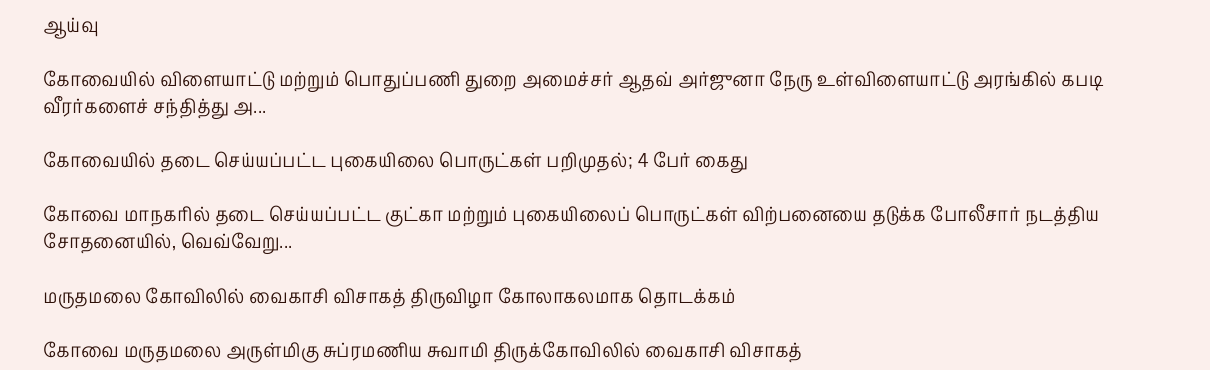ஆய்வு

கோவையில் விளையாட்டு மற்றும் பொதுப்பணி துறை அமைச்சர் ஆதவ் அர்ஜுனா நேரு உள்விளையாட்டு அரங்கில் கபடி வீரர்களைச் சந்தித்து அ...

கோவையில் தடை செய்யப்பட்ட புகையிலை பொருட்கள் பறிமுதல்; 4 பேர் கைது

கோவை மாநகரில் தடை செய்யப்பட்ட குட்கா மற்றும் புகையிலைப் பொருட்கள் விற்பனையை தடுக்க போலீசார் நடத்திய சோதனையில், வெவ்வேறு...

மருதமலை கோவிலில் வைகாசி விசாகத் திருவிழா கோலாகலமாக தொடக்கம்

கோவை மருதமலை அருள்மிகு சுப்ரமணிய சுவாமி திருக்கோவிலில் வைகாசி விசாகத்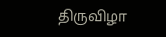திருவிழா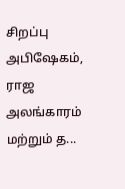சிறப்பு அபிஷேகம், ராஜ அலங்காரம் மற்றும் த...